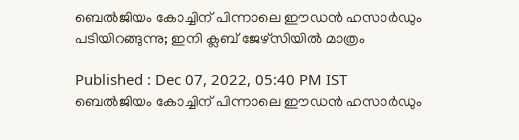ബെല്‍ജിയം കോച്ചിന് പിന്നാലെ ഈഡന്‍ ഹസാര്‍ഡും പടിയിറങ്ങുന്നു; ഇനി ക്ലബ് ജേഴ്‌സിയില്‍ മാത്രം

Published : Dec 07, 2022, 05:40 PM IST
ബെല്‍ജിയം കോച്ചിന് പിന്നാലെ ഈഡന്‍ ഹസാര്‍ഡും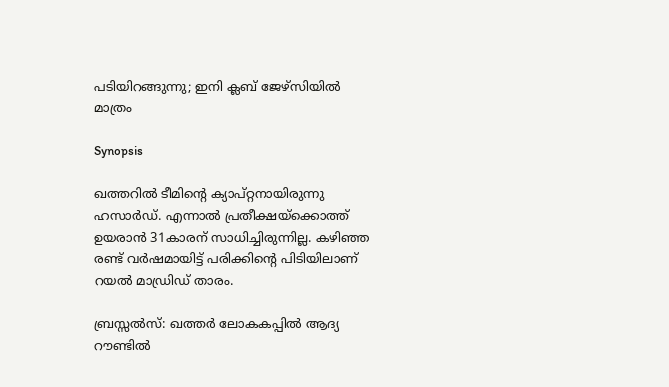പടിയിറങ്ങുന്നു; ഇനി ക്ലബ് ജേഴ്‌സിയില്‍ മാത്രം

Synopsis

ഖത്തറില്‍ ടീമിന്റെ ക്യാപ്റ്റനായിരുന്നു ഹസാര്‍ഡ്. എന്നാല്‍ പ്രതീക്ഷയ്‌ക്കൊത്ത് ഉയരാന്‍ 31കാരന് സാധിച്ചിരുന്നില്ല. കഴിഞ്ഞ രണ്ട് വര്‍ഷമായിട്ട് പരിക്കിന്റെ പിടിയിലാണ് റയല്‍ മാഡ്രിഡ് താരം.

ബ്രസ്സല്‍സ്: ഖത്തര്‍ ലോകകപ്പില്‍ ആദ്യ റൗണ്ടില്‍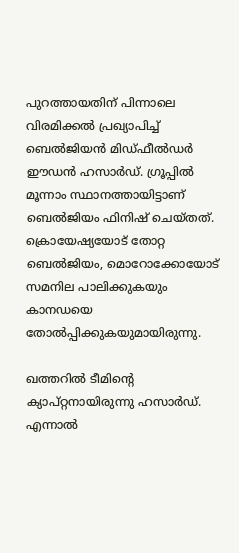പുറത്തായതിന് പിന്നാലെ വിരമിക്കല്‍ പ്രഖ്യാപിച്ച് ബെല്‍ജിയന്‍ മിഡ്ഫീല്‍ഡര്‍ ഈഡന്‍ ഹസാര്‍ഡ്. ഗ്രൂപ്പില്‍ മൂന്നാം സ്ഥാനത്തായിട്ടാണ് ബെല്‍ജിയം ഫിനിഷ് ചെയ്തത്. ക്രൊയേഷ്യയോട് തോറ്റ ബെല്‍ജിയം, മൊറോക്കോയോട് സമനില പാലിക്കുകയും കാനഡയെ തോല്‍പ്പിക്കുകയുമായിരുന്നു.

ഖത്തറില്‍ ടീമിന്റെ ക്യാപ്റ്റനായിരുന്നു ഹസാര്‍ഡ്. എന്നാല്‍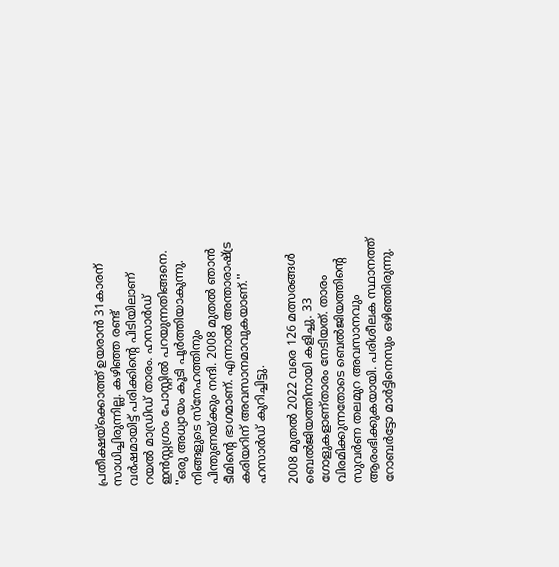പ്രതീക്ഷയ്‌ക്കൊത്ത് ഉയരാന്‍ 31കാരന് സാധിച്ചിരുന്നില്ല. കഴിഞ്ഞ രണ്ട് വര്‍ഷമായിട്ട് പരിക്കിന്റെ പിടിയിലാണ് റയല്‍ മാഡ്രിഡ് താരം. ഹസാര്‍ഡ് ഇന്‍സ്റ്റഗ്രാം പോസ്റ്റില്‍ പറയുന്നതിങ്ങനെ. ''ഒരു അധ്യായം കൂടി പൂര്‍ത്തിയാകുന്നു. നിങ്ങളുടെ സ്‌നേഹത്തിനും പിന്തുണയ്ക്കും നന്ദി. 2008 മുതല്‍ ഞാന്‍ ടീമിന്റെ ഭാഗമാണ്. എന്നാല്‍ അന്താരാഷ്ട്ര കരിയറിന് അവസാനമാവുകയാണ്.'' ഹസാര്‍ഡ് കുറിച്ചിട്ടു.

2008 മുതല്‍ 2022 വരെ 126 മത്സരങ്ങള്‍ ബെല്‍ജിയത്തിനായി കളിച്ചു. 33 ഗോളുകളാണ്താരം നേടിയത്. താരം വിരമിക്കുന്നതോടെ ബെല്‍ജിയത്തിന്റെ സുവര്‍ണ തലമുറ അവസാനവും ആരംഭിക്കുകയായി. പരിശീലക സ്ഥാനത്ത് റോബര്‍ട്ടോ മാര്‍ട്ടിനെസും ഒഴിഞ്ഞിരുന്നു.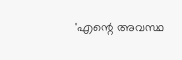'എന്റെ അവസ്ഥ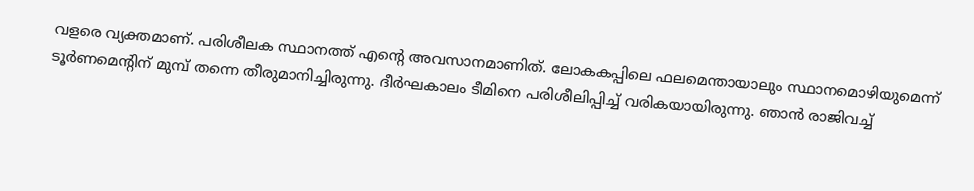വളരെ വ്യക്തമാണ്. പരിശീലക സ്ഥാനത്ത് എന്റെ അവസാനമാണിത്. ലോകകപ്പിലെ ഫലമെന്തായാലും സ്ഥാനമൊഴിയുമെന്ന് ടൂര്‍ണമെന്റിന് മുമ്പ് തന്നെ തീരുമാനിച്ചിരുന്നു. ദീര്‍ഘകാലം ടീമിനെ പരിശീലിപ്പിച്ച് വരികയായിരുന്നു. ഞാന്‍ രാജിവച്ച്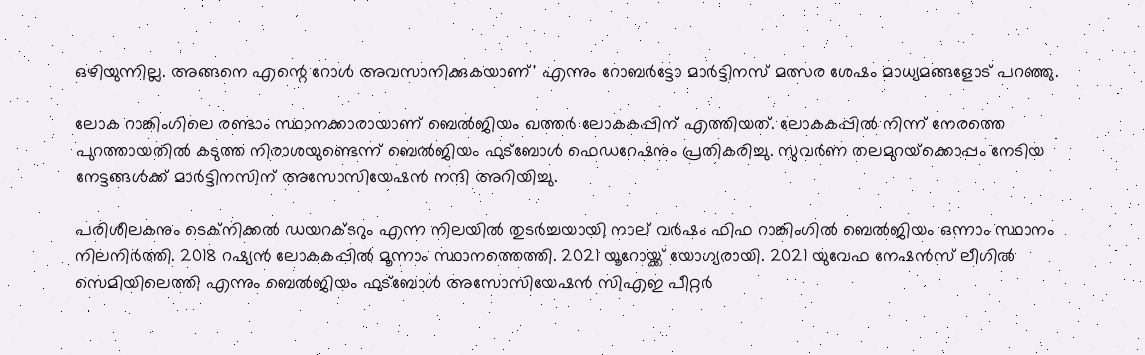ഒഴിയുന്നില്ല. അങ്ങനെ എന്റെ റോള്‍ അവസാനിക്കുകയാണ്' എന്നും റോബര്‍ട്ടോ മാര്‍ട്ടിനസ് മത്സര ശേഷം മാധ്യമങ്ങളോട് പറഞ്ഞു.

ലോക റാങ്കിംഗിലെ രണ്ടാം സ്ഥാനക്കാരായാണ് ബെല്‍ജിയം ഖത്തര്‍ ലോകകപ്പിന് എത്തിയത്. ലോകകപ്പില്‍ നിന്ന് നേരത്തെ പുറത്തായതില്‍ കടുത്ത നിരാശയുണ്ടെന്ന് ബെല്‍ജിയം ഫുട്‌ബോള്‍ ഫെഡറേഷനും പ്രതികരിച്ചു. സുവര്‍ണ തലമുറയ്‌ക്കൊപ്പം നേടിയ നേട്ടങ്ങള്‍ക്ക് മാര്‍ട്ടിനസിന് അസോസിയേഷന്‍ നന്ദി അറിയിച്ചു.

പരിശീലകനും ടെക്നിക്കല്‍ ഡയറക്ടറും എന്ന നിലയില്‍ തുടര്‍ച്ചയായി നാല് വര്‍ഷം ഫിഫ റാങ്കിംഗില്‍ ബെല്‍ജിയം ഒന്നാം സ്ഥാനം നിലനിര്‍ത്തി. 2018 റഷ്യന്‍ ലോകകപ്പില്‍ മൂന്നാം സ്ഥാനത്തെത്തി. 2021 യൂറോയ്ക്ക് യോഗ്യരായി. 2021 യുവേഫ നേഷന്‍സ് ലീഗില്‍ സെമിയിലെത്തി എന്നും ബെല്‍ജിയം ഫുട്‌ബോള്‍ അസോസിയേഷന്‍ സിഎഇ പീറ്റര്‍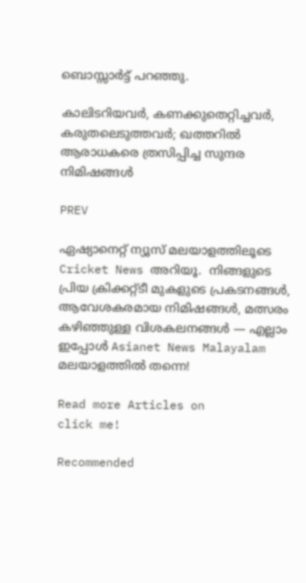ബൊസ്സാര്‍ട്ട് പറഞ്ഞു.

കാലിടറിയവര്‍, കണക്കുതെറ്റിച്ചവര്‍, കരുതലെടുത്തവര്‍; ഖത്തറില്‍ ആരാധകരെ ത്രസിപ്പിച്ച സുന്ദര നിമിഷങ്ങള്‍

PREV

ഏഷ്യാനെറ്റ് ന്യൂസ് മലയാളത്തിലൂടെ  Cricket News അറിയൂ.  നിങ്ങളുടെ പ്രിയ ക്രിക്കറ്റ്ടീ മുകളുടെ പ്രകടനങ്ങൾ, ആവേശകരമായ നിമിഷങ്ങൾ, മത്സരം കഴിഞ്ഞുള്ള വിശകലനങ്ങൾ — എല്ലാം ഇപ്പോൾ Asianet News Malayalam മലയാളത്തിൽ തന്നെ!

Read more Articles on
click me!

Recommended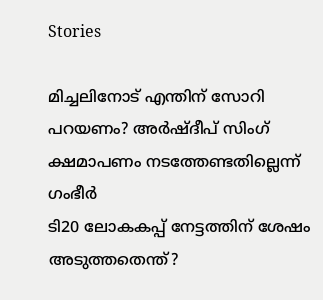Stories

മിച്ചലിനോട് എന്തിന് സോറി പറയണം? അര്‍ഷ്ദീപ് സിംഗ് ക്ഷമാപണം നടത്തേണ്ടതില്ലെന്ന് ഗംഭീര്‍
ടി20 ലോകകപ്പ് നേട്ടത്തിന് ശേഷം അടുത്തതെന്ത്?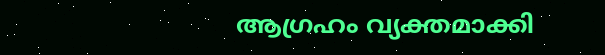ആഗ്രഹം വ്യക്തമാക്കി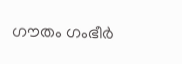ഗൗതം ഗംഭീര്‍